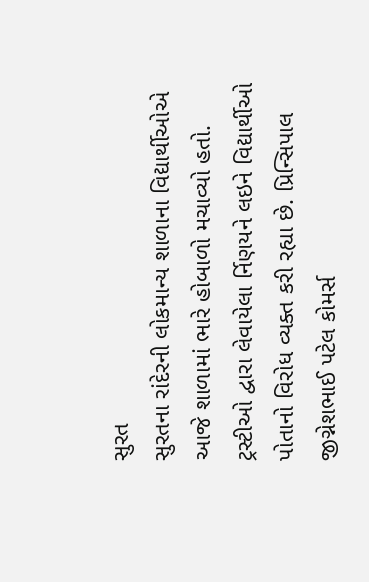સુરત
સુરતના રાંદેરની લોકમાન્ય શાળાના વિદ્યાર્થીઓએ આજે શાળામાં ભારે હોબાળો મચાવ્યો હતો. ટ્રસ્ટીઓ દ્વારા લેવાયેલા ર્નિણયને લઇને વિદ્યાર્થીઓ પોતાનો વિરોધ વ્યક્ત કરી રહ્યા છે. પ્રિન્સિપાલ જીગ્નેશભાઈ પટેલ કોમર્સ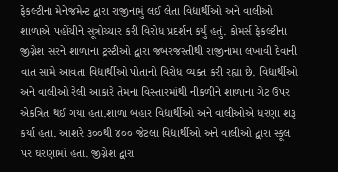ફેકલ્ટીના મેનેજમેન્ટ દ્વારા રાજીનામું લઈ લેતા વિદ્યાર્થીઓ અને વાલીઓ શાળાએ પહોંચીને સૂત્રોચ્ચાર કરી વિરોધ પ્રદર્શન કર્યું હતું. કોમર્સ ફેકલ્ટીના જીગ્નેશ સરને શાળાના ટ્રસ્ટીઓ દ્વારા જબરજસ્તીથી રાજીનામા લખાવી દેવાની વાત સામે આવતા વિદ્યાર્થીઓ પોતાનો વિરોધ વ્યક્ત કરી રહ્યા છે. વિદ્યાર્થીઓ અને વાલીઓ રેલી આકારે તેમના વિસ્તારમાંથી નીકળીને શાળાના ગેટ ઉપર એકત્રિત થઈ ગયા હતા.શાળા બહાર વિદ્યાર્થીઓ અને વાલીઓએ ધરણા શરૂ કર્યા હતા. આશરે ૩૦૦થી ૪૦૦ જેટલા વિદ્યાર્થીઓ અને વાલીઓ દ્વારા સ્કૂલ પર ઘરણામાં હતા. જીગ્નેશ દ્વારા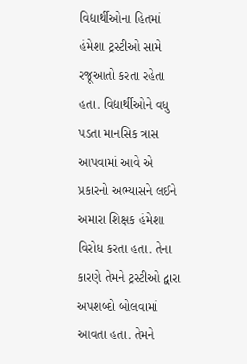વિદ્યાર્થીઓના હિતમાં હંમેશા ટ્રસ્ટીઓ સામે રજૂઆતો કરતા રહેતા હતા. વિદ્યાર્થીઓને વધુ પડતા માનસિક ત્રાસ આપવામાં આવે એ પ્રકારનો અભ્યાસને લઈને અમારા શિક્ષક હંમેશા વિરોધ કરતા હતા. તેના કારણે તેમને ટ્રસ્ટીઓ દ્વારા અપશબ્દો બોલવામાં આવતા હતા. તેમને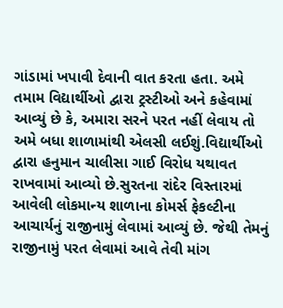ગાંડામાં ખપાવી દેવાની વાત કરતા હતા. અમે તમામ વિદ્યાર્થીઓ દ્વારા ટ્રસ્ટીઓ અને કહેવામાં આવ્યું છે કે, અમારા સરને પરત નહીં લેવાય તો અમે બધા શાળામાંથી એલસી લઈશું.વિદ્યાર્થીઓ દ્વારા હનુમાન ચાલીસા ગાઈ વિરોધ યથાવત રાખવામાં આવ્યો છે.સુરતના રાંદેર વિસ્તારમાં આવેલી લોકમાન્ય શાળાના કોમર્સ ફેકલ્ટીના આચાર્યનું રાજીનામું લેવામાં આવ્યું છે. જેથી તેમનું રાજીનામું પરત લેવામાં આવે તેવી માંગ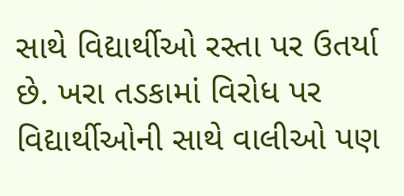સાથે વિદ્યાર્થીઓ રસ્તા પર ઉતર્યા છે. ખરા તડકામાં વિરોધ પર વિદ્યાર્થીઓની સાથે વાલીઓ પણ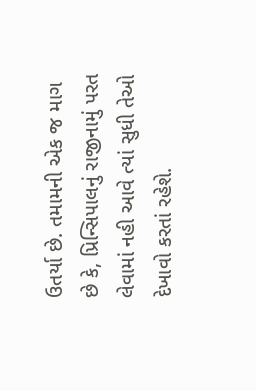ઉતર્યા છે. તમામની એક જ માગ છે કે, પ્રિન્સિપાલનું રાજીનામું પરત લેવામાં નહી આવે ત્યાં સુધી તેઓ દેખાવો કરતાં રહેશે.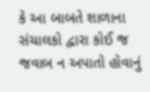કે આ બાબતે શાળાના સંચાલકો દ્વારા કોઈ જ જવાબ ન અપાતો હોવાનું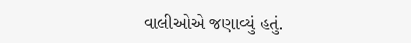વાલીઓએ જણાવ્યું હતું.